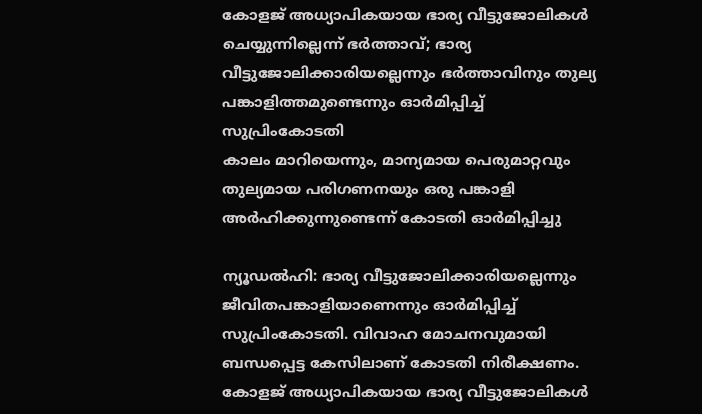കോളജ് അധ്യാപികയായ ഭാര്യ വീട്ടുജോലികൾ ചെയ്യുന്നില്ലെന്ന് ഭർത്താവ്; ഭാര്യ വീട്ടുജോലിക്കാരിയല്ലെന്നും ഭർത്താവിനും തുല്യ പങ്കാളിത്തമുണ്ടെന്നും ഓർമിപ്പിച്ച് സുപ്രിംകോടതി
കാലം മാറിയെന്നും, മാന്യമായ പെരുമാറ്റവും തുല്യമായ പരിഗണനയും ഒരു പങ്കാളി അർഹിക്കുന്നുണ്ടെന്ന് കോടതി ഓർമിപ്പിച്ചു

ന്യൂഡൽഹി: ഭാര്യ വീട്ടുജോലിക്കാരിയല്ലെന്നും ജീവിതപങ്കാളിയാണെന്നും ഓർമിപ്പിച്ച് സുപ്രിംകോടതി. വിവാഹ മോചനവുമായി ബന്ധപ്പെട്ട കേസിലാണ് കോടതി നിരീക്ഷണം.
കോളജ് അധ്യാപികയായ ഭാര്യ വീട്ടുജോലികൾ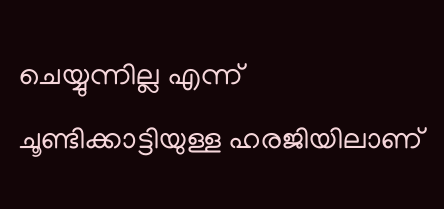ചെയ്യുന്നില്ല എന്ന് ചൂണ്ടിക്കാട്ടിയുള്ള ഹരജിയിലാണ്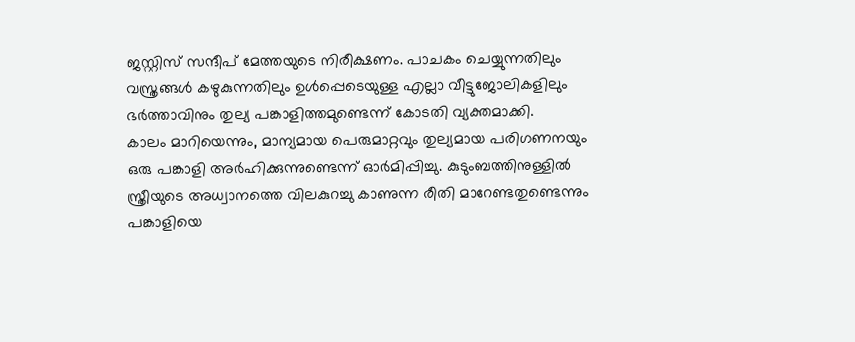ജസ്റ്റിസ് സന്ദീപ് മേത്തയുടെ നിരീക്ഷണം. പാചകം ചെയ്യുന്നതിലും വസ്ത്രങ്ങൾ കഴുകുന്നതിലും ഉൾപ്പെടെയുള്ള എല്ലാ വീട്ടുജോലികളിലും ഭർത്താവിനും തുല്യ പങ്കാളിത്തമുണ്ടെന്ന് കോടതി വ്യക്തമാക്കി.
കാലം മാറിയെന്നും, മാന്യമായ പെരുമാറ്റവും തുല്യമായ പരിഗണനയും ഒരു പങ്കാളി അർഹിക്കുന്നുണ്ടെന്ന് ഓർമിപ്പിച്ചു. കുടുംബത്തിനുള്ളിൽ സ്ത്രീയുടെ അധ്വാനത്തെ വിലകുറച്ചു കാണുന്ന രീതി മാറേണ്ടതുണ്ടെന്നും പങ്കാളിയെ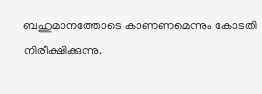ബഹുമാനത്തോടെ കാണണമെന്നും കോടതി നിരീക്ഷിക്കുന്നു.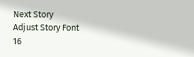Next Story
Adjust Story Font
16